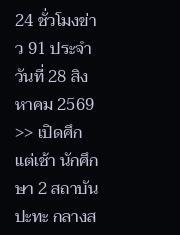24 ชั่วโมงข่าว 91 ประจำวันที่ 28 สิงหาคม 2569
>> เปิดศึกแต่เช้า นักศึกษา 2 สถาบัน ปะทะ กลางส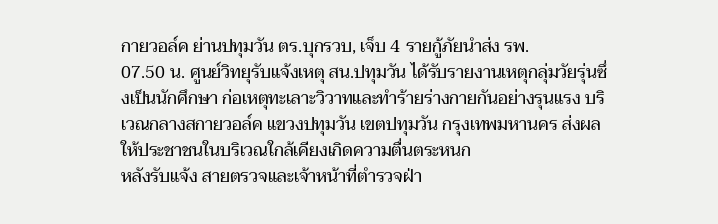กายวอล์ค ย่านปทุมวัน ตร.บุกรวบ, เจ็บ 4 รายกู้ภัยนำส่ง รพ.
07.50 น. ศูนย์วิทยุรับแจ้งเหตุ สน.ปทุมวัน ได้รับรายงานเหตุกลุ่มวัยรุ่นซึ่งเป็นนักศึกษา ก่อเหตุทะเลาะวิวาทและทำร้ายร่างกายกันอย่างรุนแรง บริเวณกลางสกายวอล์ค แขวงปทุมวัน เขตปทุมวัน กรุงเทพมหานคร ส่งผลให้ประชาชนในบริเวณใกล้เคียงเกิดความตื่นตระหนก
หลังรับแจ้ง สายตรวจและเจ้าหน้าที่ตำรวจฝ่า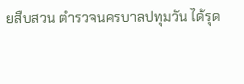ยสืบสวน ตำรวจนครบาลปทุมวัน ได้รุด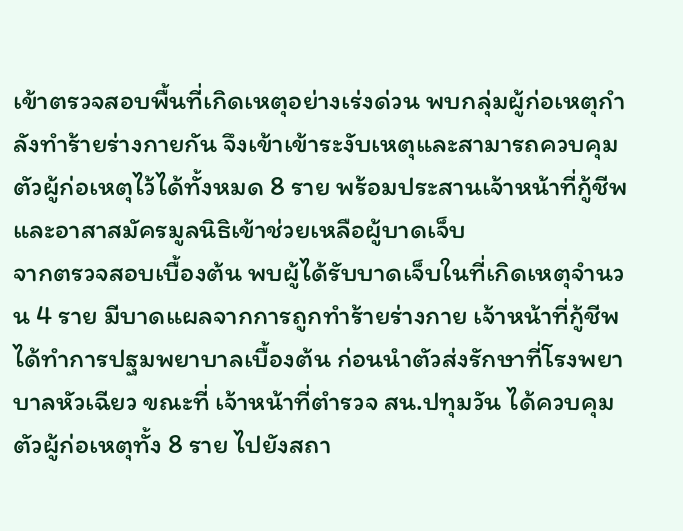เข้าตรวจสอบพื้นที่เกิดเหตุอย่างเร่งด่วน พบกลุ่มผู้ก่อเหตุกำลังทำร้ายร่างกายกัน จึงเข้าเข้าระงับเหตุและสามารถควบคุมตัวผู้ก่อเหตุไว้ได้ทั้งหมด 8 ราย พร้อมประสานเจ้าหน้าที่กู้ชีพและอาสาสมัครมูลนิธิเข้าช่วยเหลือผู้บาดเจ็บ
จากตรวจสอบเบื้องต้น พบผู้ได้รับบาดเจ็บในที่เกิดเหตุจำนวน 4 ราย มีบาดแผลจากการถูกทำร้ายร่างกาย เจ้าหน้าที่กู้ชีพได้ทำการปฐมพยาบาลเบื้องต้น ก่อนนำตัวส่งรักษาที่โรงพยาบาลหัวเฉียว ขณะที่ เจ้าหน้าที่ตำรวจ สน.ปทุมวัน ได้ควบคุมตัวผู้ก่อเหตุทั้ง 8 ราย ไปยังสถา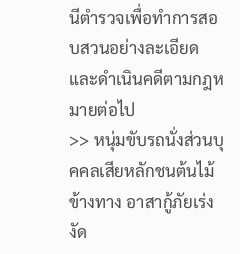นีตำรวจเพื่อทำการสอบสวนอย่างละเอียด และดำเนินคดีตามกฎหมายต่อไป
>> หนุ่มขับรถนั่งส่วนบุคคลเสียหลักชนต้นไม้ข้างทาง อาสากู้ภัยเร่งงัด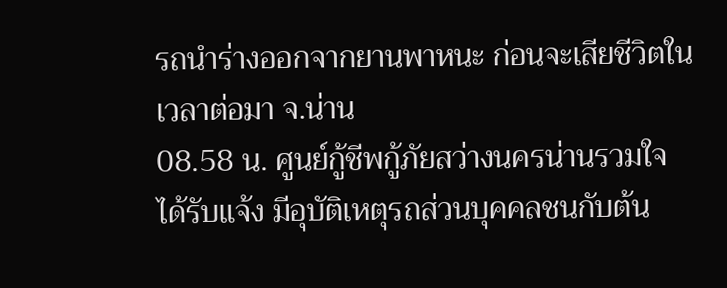รถนำร่างออกจากยานพาหนะ ก่อนจะเสียชีวิตในเวลาต่อมา จ.น่าน
08.58 น. ศูนย์กู้ชีพกู้ภัยสว่างนครน่านรวมใจ ได้รับแจ้ง มีอุบัติเหตุรถส่วนบุคคลชนกับต้น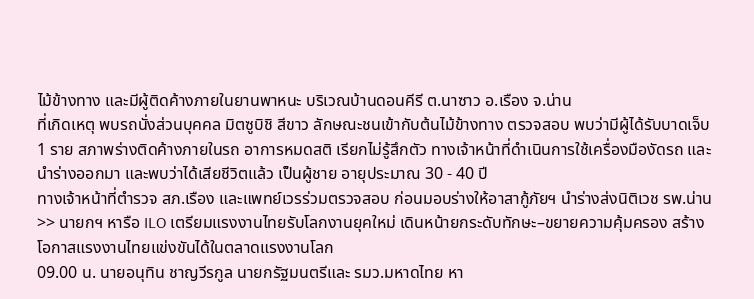ไม้ข้างทาง และมีผู้ติดค้างภายในยานพาหนะ บริเวณบ้านดอนคีรี ต.นาซาว อ.เรือง จ.น่าน
ที่เกิดเหตุ พบรถนั่งส่วนบุคคล มิตซูบิชิ สีขาว ลักษณะชนเข้ากับต้นไม้ข้างทาง ตรวจสอบ พบว่ามีผู้ได้รับบาดเจ็บ 1 ราย สภาพร่างติดค้างภายในรถ อาการหมดสติ เรียกไม่รู้สึกตัว ทางเจ้าหน้าที่ดำเนินการใช้เครื่องมืองัดรถ และนำร่างออกมา และพบว่าได้เสียชีวิตแล้ว เป็นผู้ชาย อายุประมาณ 30 - 40 ปี
ทางเจ้าหน้าที่ตำรวจ สภ.เรือง และแพทย์เวรร่วมตรวจสอบ ก่อนมอบร่างให้อาสากู้ภัยฯ นำร่างส่งนิติเวช รพ.น่าน
>> นายกฯ หารือ ILO เตรียมแรงงานไทยรับโลกงานยุคใหม่ เดินหน้ายกระดับทักษะ–ขยายความคุ้มครอง สร้างโอกาสแรงงานไทยแข่งขันได้ในตลาดแรงงานโลก
09.00 น. นายอนุทิน ชาญวีรกูล นายกรัฐมนตรีและ รมว.มหาดไทย หา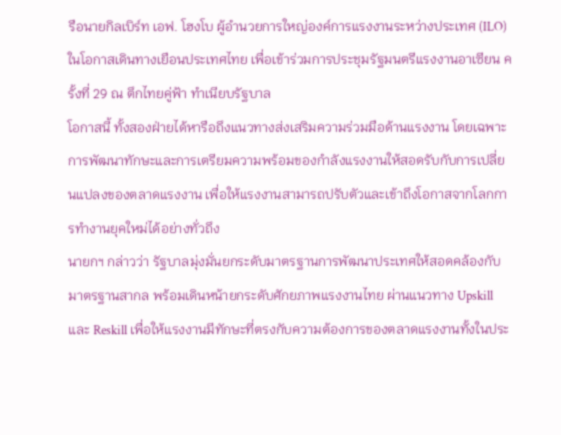รือนายกิลเบิร์ท เอฟ. โฮงโบ ผู้อำนวยการใหญ่องค์การแรงงานระหว่างประเทศ (ILO) ในโอกาสเดินทางเยือนประเทศไทย เพื่อเข้าร่วมการประชุมรัฐมนตรีแรงงานอาเซียน ครั้งที่ 29 ณ ตึกไทยคู่ฟ้า ทำเนียบรัฐบาล
โอกาสนี้ ทั้งสองฝ่ายได้หารือถึงแนวทางส่งเสริมความร่วมมือด้านแรงงาน โดยเฉพาะการพัฒนาทักษะและการเตรียมความพร้อมของกำลังแรงงานให้สอดรับกับการเปลี่ยนแปลงของตลาดแรงงาน เพื่อให้แรงงานสามารถปรับตัวและเข้าถึงโอกาสจากโลกการทำงานยุคใหม่ได้อย่างทั่วถึง
นายกฯ กล่าวว่า รัฐบาลมุ่งมั่นยกระดับมาตรฐานการพัฒนาประเทศให้สอดคล้องกับมาตรฐานสากล พร้อมเดินหน้ายกระดับศักยภาพแรงงานไทย ผ่านแนวทาง Upskill และ Reskill เพื่อให้แรงงานมีทักษะที่ตรงกับความต้องการของตลาดแรงงานทั้งในประ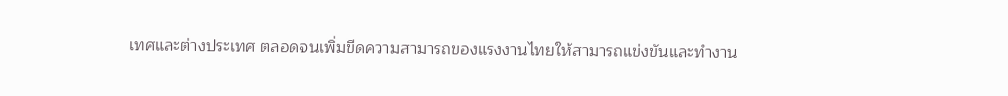เทศและต่างประเทศ ตลอดจนเพิ่มขีดความสามารถของแรงงานไทยให้สามารถแข่งขันและทำงาน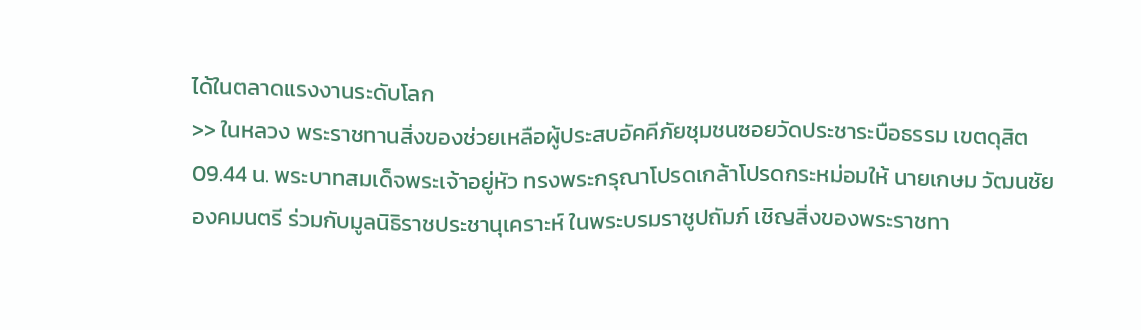ได้ในตลาดแรงงานระดับโลก
>> ในหลวง พระราชทานสิ่งของช่วยเหลือผู้ประสบอัคคีภัยชุมชนซอยวัดประชาระบือธรรม เขตดุสิต
09.44 น. พระบาทสมเด็จพระเจ้าอยู่หัว ทรงพระกรุณาโปรดเกล้าโปรดกระหม่อมให้ นายเกษม วัฒนชัย องคมนตรี ร่วมกับมูลนิธิราชประชานุเคราะห์ ในพระบรมราชูปถัมภ์ เชิญสิ่งของพระราชทา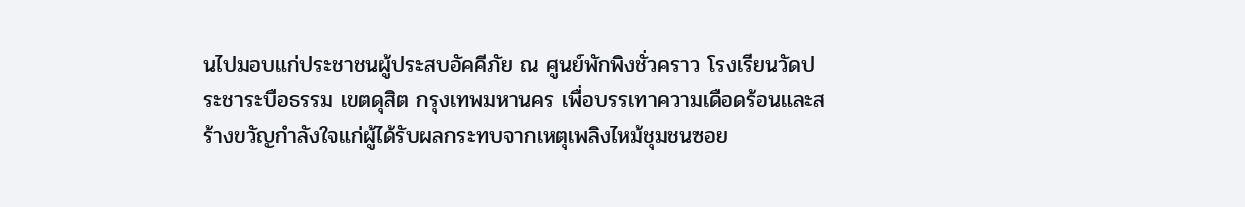นไปมอบแก่ประชาชนผู้ประสบอัคคีภัย ณ ศูนย์พักพิงชั่วคราว โรงเรียนวัดประชาระบือธรรม เขตดุสิต กรุงเทพมหานคร เพื่อบรรเทาความเดือดร้อนและสร้างขวัญกำลังใจแก่ผู้ได้รับผลกระทบจากเหตุเพลิงไหม้ชุมชนซอย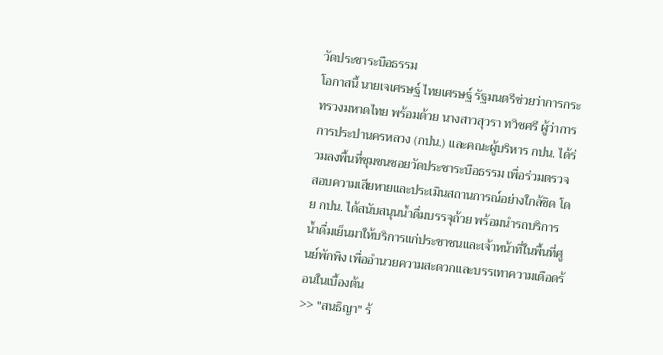วัดประชาระบือธรรม
โอกาสนี้ นายเจเศรษฐ์ ไทยเศรษฐ์ รัฐมนตรีช่วยว่าการกระทรวงมหาดไทย พร้อมด้วย นางสาวสุวรา ทวิชศรี ผู้ว่าการการประปานครหลวง (กปน.) และคณะผู้บริหาร กปน. ได้ร่วมลงพื้นที่ชุมชนซอยวัดประชาระบือธรรม เพื่อร่วมตรวจสอบความเสียหายและประเมินสถานการณ์อย่างใกล้ชิด โดย กปน. ได้สนับสนุนน้ำดื่มบรรจุถ้วย พร้อมนำรถบริการน้ำดื่มเย็นมาให้บริการแก่ประชาชนและเจ้าหน้าที่ในพื้นที่ศูนย์พักพิง เพื่ออำนวยความสะดวกและบรรเทาความเดือดร้อนในเบื้องต้น
>> "สนธิญา" ร้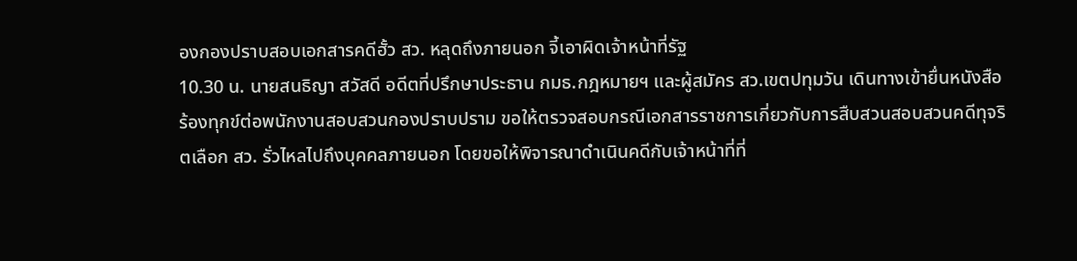องกองปราบสอบเอกสารคดีฮั้ว สว. หลุดถึงภายนอก จี้เอาผิดเจ้าหน้าที่รัฐ
10.30 น. นายสนธิญา สวัสดี อดีตที่ปรึกษาประธาน กมธ.กฎหมายฯ และผู้สมัคร สว.เขตปทุมวัน เดินทางเข้ายื่นหนังสือร้องทุกข์ต่อพนักงานสอบสวนกองปราบปราม ขอให้ตรวจสอบกรณีเอกสารราชการเกี่ยวกับการสืบสวนสอบสวนคดีทุจริตเลือก สว. รั่วไหลไปถึงบุคคลภายนอก โดยขอให้พิจารณาดำเนินคดีกับเจ้าหน้าที่ที่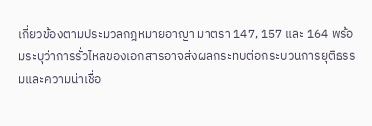เกี่ยวข้องตามประมวลกฎหมายอาญา มาตรา 147, 157 และ 164 พร้อมระบุว่าการรั่วไหลของเอกสารอาจส่งผลกระทบต่อกระบวนการยุติธรรมและความน่าเชื่อ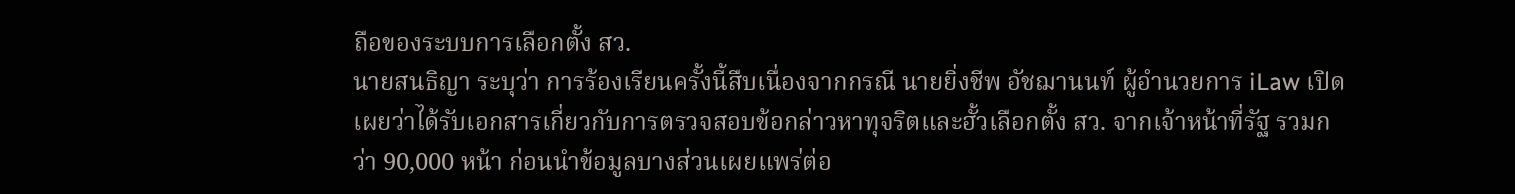ถือของระบบการเลือกตั้ง สว.
นายสนธิญา ระบุว่า การร้องเรียนครั้งนี้สืบเนื่องจากกรณี นายยิ่งชีพ อัชฌานนท์ ผู้อำนวยการ iLaw เปิดเผยว่าได้รับเอกสารเกี่ยวกับการตรวจสอบข้อกล่าวหาทุจริตและฮั้วเลือกตั้ง สว. จากเจ้าหน้าที่รัฐ รวมกว่า 90,000 หน้า ก่อนนำข้อมูลบางส่วนเผยแพร่ต่อ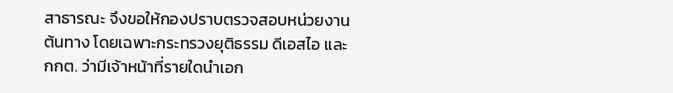สาธารณะ จึงขอให้กองปราบตรวจสอบหน่วยงานต้นทาง โดยเฉพาะกระทรวงยุติธรรม ดีเอสไอ และ กกต. ว่ามีเจ้าหน้าที่รายใดนำเอก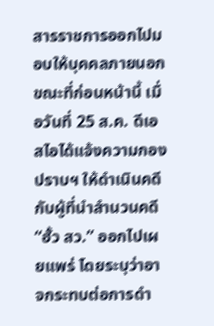สารราชการออกไปมอบให้บุคคลภายนอก ขณะที่ก่อนหน้านี้ เมื่อวันที่ 25 ส.ค. ดีเอสไอได้แจ้งความกองปราบฯ ให้ดำเนินคดีกับผู้ที่นำสำนวนคดี “ฮั้ว สว.” ออกไปเผยแพร่ โดยระบุว่าอาจกระทบต่อการดำ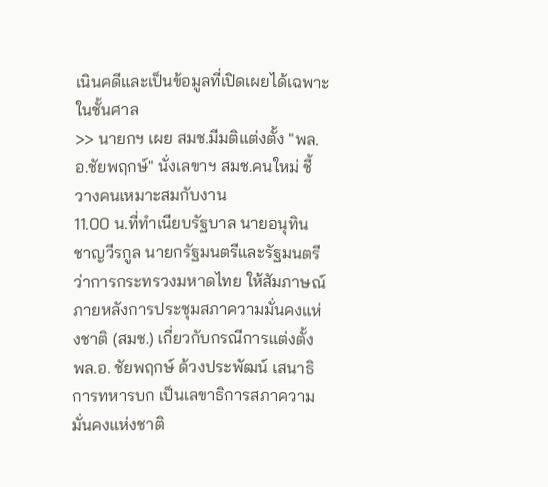เนินคดีและเป็นข้อมูลที่เปิดเผยได้เฉพาะในชั้นศาล
>> นายกฯ เผย สมช.มีมติแต่งตั้ง "พล.อ.ชัยพฤกษ์" นั่งเลขาฯ สมช.คนใหม่ ชี้ วางคนเหมาะสมกับงาน
11.00 น.ที่ทำเนียบรัฐบาล นายอนุทิน ชาญวีรกูล นายกรัฐมนตรีและรัฐมนตรีว่าการกระทรวงมหาดไทย ให้สัมภาษณ์ภายหลังการประชุมสภาความมั่นคงแห่งชาติ (สมช.) เกี่ยวกับกรณีการแต่งตั้ง พล.อ. ชัยพฤกษ์ ด้วงประพัฒน์ เสนาธิการทหารบก เป็นเลขาธิการสภาความมั่นคงแห่งชาติ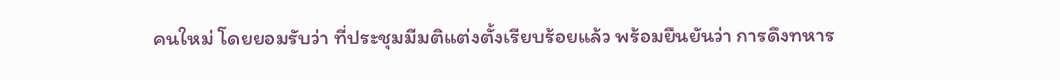คนใหม่ โดยยอมรับว่า ที่ประชุมมีมติแต่งตั้งเรียบร้อยแล้ว พร้อมยืนยันว่า การดึงทหาร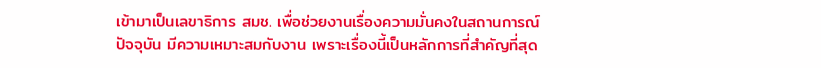เข้ามาเป็นเลขาธิการ สมช. เพื่อช่วยงานเรื่องความมั่นคงในสถานการณ์ปัจจุบัน มีความเหมาะสมกับงาน เพราะเรื่องนี้เป็นหลักการที่สำคัญที่สุด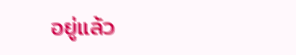อยู่แล้ว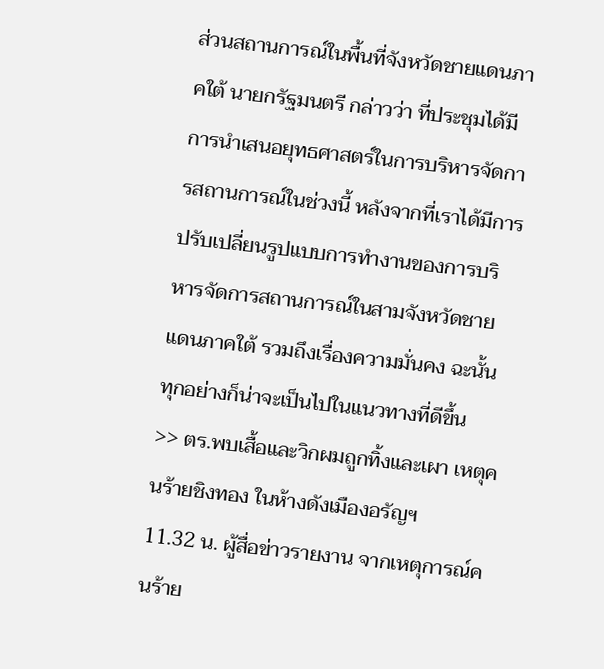ส่วนสถานการณ์ในพื้นที่จังหวัดชายแดนภาคใต้ นายกรัฐมนตรี กล่าวว่า ที่ประชุมได้มีการนำเสนอยุทธศาสตร์ในการบริหารจัดการสถานการณ์ในช่วงนี้ หลังจากที่เราได้มีการปรับเปลี่ยนรูปแบบการทำงานของการบริหารจัดการสถานการณ์ในสามจังหวัดชายแดนภาคใต้ รวมถึงเรื่องความมั่นคง ฉะนั้นทุกอย่างก็น่าจะเป็นไปในแนวทางที่ดีขึ้น
>> ตร.พบเสื้อและวิกผมถูกทิ้งและเผา เหตุคนร้ายชิงทอง ในห้างดังเมืองอรัญฯ
11.32 น. ผู้สื่อข่าวรายงาน จากเหตุการณ์คนร้าย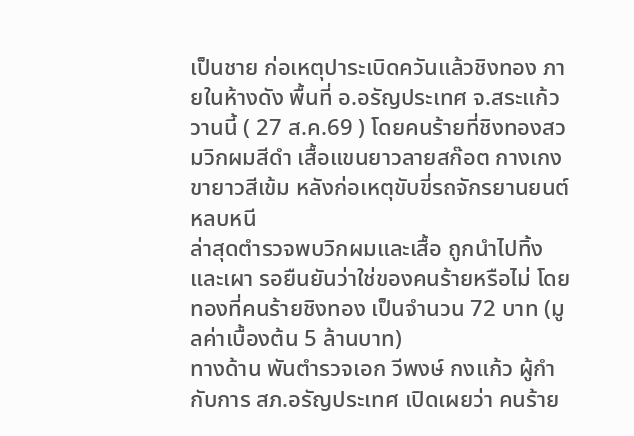เป็นชาย ก่อเหตุปาระเบิดควันแล้วชิงทอง ภายในห้างดัง พื้นที่ อ.อรัญประเทศ จ.สระแก้ว วานนี้ ( 27 ส.ค.69 ) โดยคนร้ายที่ชิงทองสวมวิกผมสีดำ เสื้อแขนยาวลายสก๊อต กางเกงขายาวสีเข้ม หลังก่อเหตุขับขี่รถจักรยานยนต์หลบหนี
ล่าสุดตำรวจพบวิกผมและเสื้อ ถูกนำไปทิ้งและเผา รอยืนยันว่าใช่ของคนร้ายหรือไม่ โดยทองที่คนร้ายชิงทอง เป็นจำนวน 72 บาท (มูลค่าเบื้องต้น 5 ล้านบาท)
ทางด้าน พันตำรวจเอก วีพงษ์ กงแก้ว ผู้กำกับการ สภ.อรัญประเทศ เปิดเผยว่า คนร้าย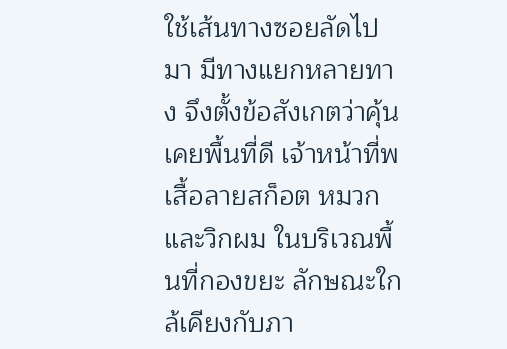ใช้เส้นทางซอยลัดไปมา มีทางแยกหลายทาง จึงตั้งข้อสังเกตว่าคุ้นเคยพื้นที่ดี เจ้าหน้าที่พ เสื้อลายสก็อต หมวก และวิกผม ในบริเวณพื้นที่กองขยะ ลักษณะใกล้เคียงกับภา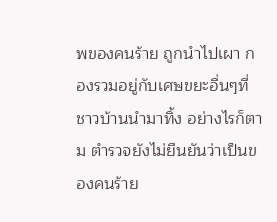พของคนร้าย ถูกนำไปเผา กองรวมอยู่กับเศษขยะอื่นๆที่ชาวบ้านนำมาทิ้ง อย่างไรก็ตาม ตำรวจยังไม่ยืนยันว่าเป็นของคนร้าย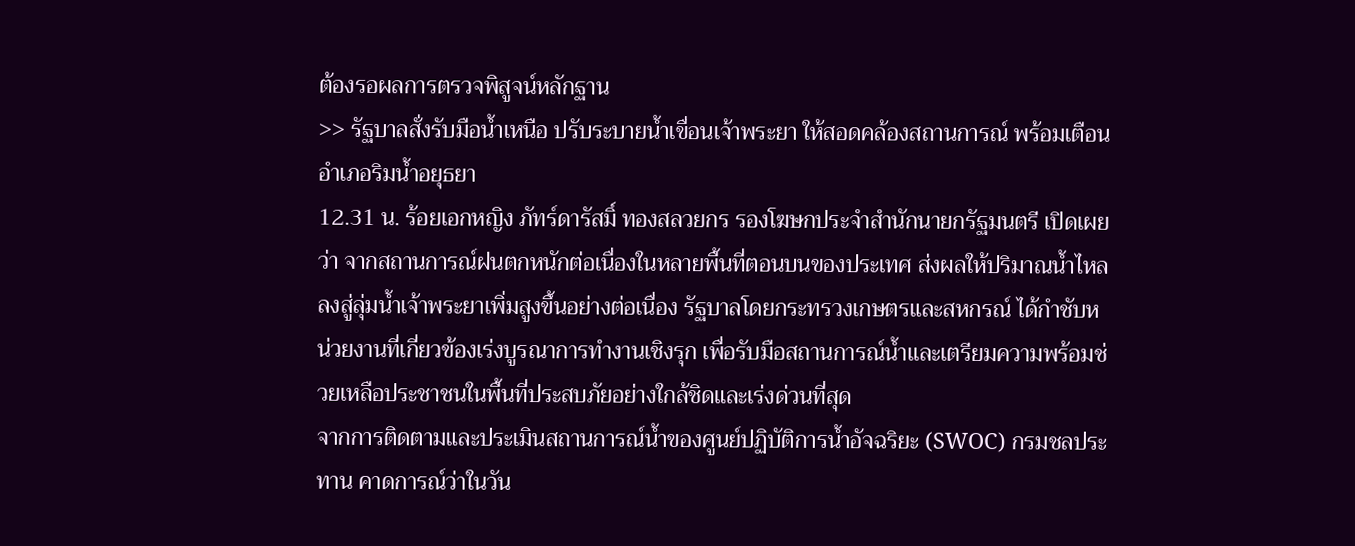ต้องรอผลการตรวจพิสูจน์หลักฐาน
>> รัฐบาลสั่งรับมือน้ำเหนือ ปรับระบายน้ำเขื่อนเจ้าพระยา ให้สอดคล้องสถานการณ์ พร้อมเตือนอำเภอริมน้ำอยุธยา
12.31 น. ร้อยเอกหญิง ภัทร์ดารัสมิ์ ทองสลวยกร รองโฆษกประจำสำนักนายกรัฐมนตรี เปิดเผยว่า จากสถานการณ์ฝนตกหนักต่อเนื่องในหลายพื้นที่ตอนบนของประเทศ ส่งผลให้ปริมาณน้ำไหลลงสู่ลุ่มน้ำเจ้าพระยาเพิ่มสูงขึ้นอย่างต่อเนื่อง รัฐบาลโดยกระทรวงเกษตรและสหกรณ์ ได้กำชับหน่วยงานที่เกี่ยวข้องเร่งบูรณาการทำงานเชิงรุก เพื่อรับมือสถานการณ์น้ำและเตรียมความพร้อมช่วยเหลือประชาชนในพื้นที่ประสบภัยอย่างใกล้ชิดและเร่งด่วนที่สุด
จากการติดตามและประเมินสถานการณ์น้ำของศูนย์ปฏิบัติการน้ำอัจฉริยะ (SWOC) กรมชลประทาน คาดการณ์ว่าในวัน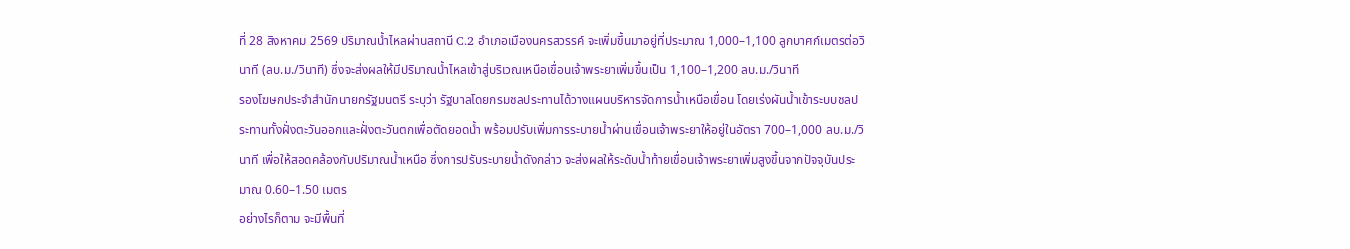ที่ 28 สิงหาคม 2569 ปริมาณน้ำไหลผ่านสถานี C.2 อำเภอเมืองนครสวรรค์ จะเพิ่มขึ้นมาอยู่ที่ประมาณ 1,000–1,100 ลูกบาศก์เมตรต่อวินาที (ลบ.ม./วินาที) ซึ่งจะส่งผลให้มีปริมาณน้ำไหลเข้าสู่บริเวณเหนือเขื่อนเจ้าพระยาเพิ่มขึ้นเป็น 1,100–1,200 ลบ.ม./วินาที
รองโฆษกประจำสำนักนายกรัฐมนตรี ระบุว่า รัฐบาลโดยกรมชลประทานได้วางแผนบริหารจัดการน้ำเหนือเขื่อน โดยเร่งผันน้ำเข้าระบบชลประทานทั้งฝั่งตะวันออกและฝั่งตะวันตกเพื่อตัดยอดน้ำ พร้อมปรับเพิ่มการระบายน้ำผ่านเขื่อนเจ้าพระยาให้อยู่ในอัตรา 700–1,000 ลบ.ม./วินาที เพื่อให้สอดคล้องกับปริมาณน้ำเหนือ ซึ่งการปรับระบายน้ำดังกล่าว จะส่งผลให้ระดับน้ำท้ายเขื่อนเจ้าพระยาเพิ่มสูงขึ้นจากปัจจุบันประมาณ 0.60–1.50 เมตร
อย่างไรก็ตาม จะมีพื้นที่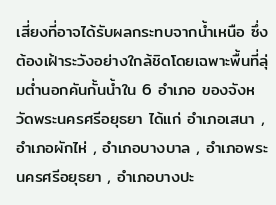เสี่ยงที่อาจได้รับผลกระทบจากน้ำเหนือ ซึ่งต้องเฝ้าระวังอย่างใกล้ชิดโดยเฉพาะพื้นที่ลุ่มต่ำนอกคันกั้นน้ำใน 6 อำเภอ ของจังหวัดพระนครศรีอยุธยา ได้แก่ อำเภอเสนา , อำเภอผักไห่ , อำเภอบางบาล , อำเภอพระนครศรีอยุธยา , อำเภอบางปะ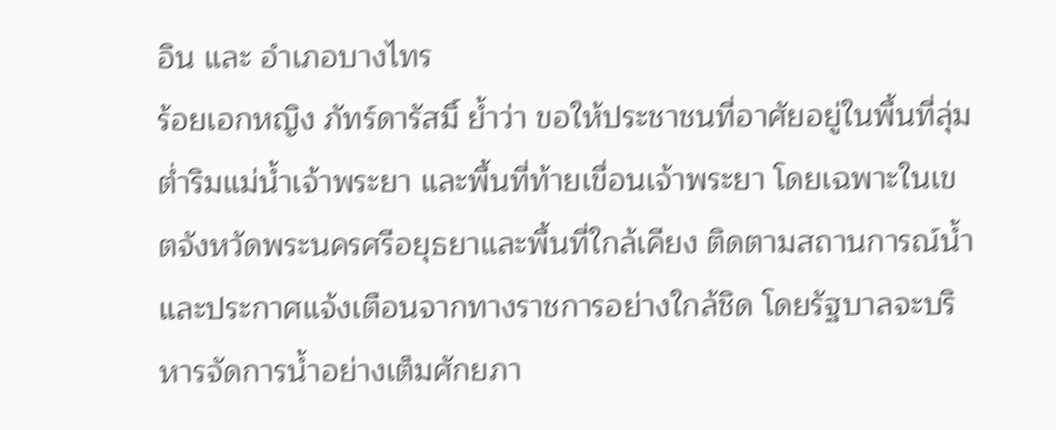อิน และ อำเภอบางไทร
ร้อยเอกหญิง ภัทร์ดารัสมิ์ ย้ำว่า ขอให้ประชาชนที่อาศัยอยู่ในพื้นที่ลุ่มต่ำริมแม่น้ำเจ้าพระยา และพื้นที่ท้ายเขื่อนเจ้าพระยา โดยเฉพาะในเขตจังหวัดพระนครศรีอยุธยาและพื้นที่ใกล้เคียง ติดตามสถานการณ์น้ำและประกาศแจ้งเตือนจากทางราชการอย่างใกล้ชิด โดยรัฐบาลจะบริหารจัดการน้ำอย่างเต็มศักยภา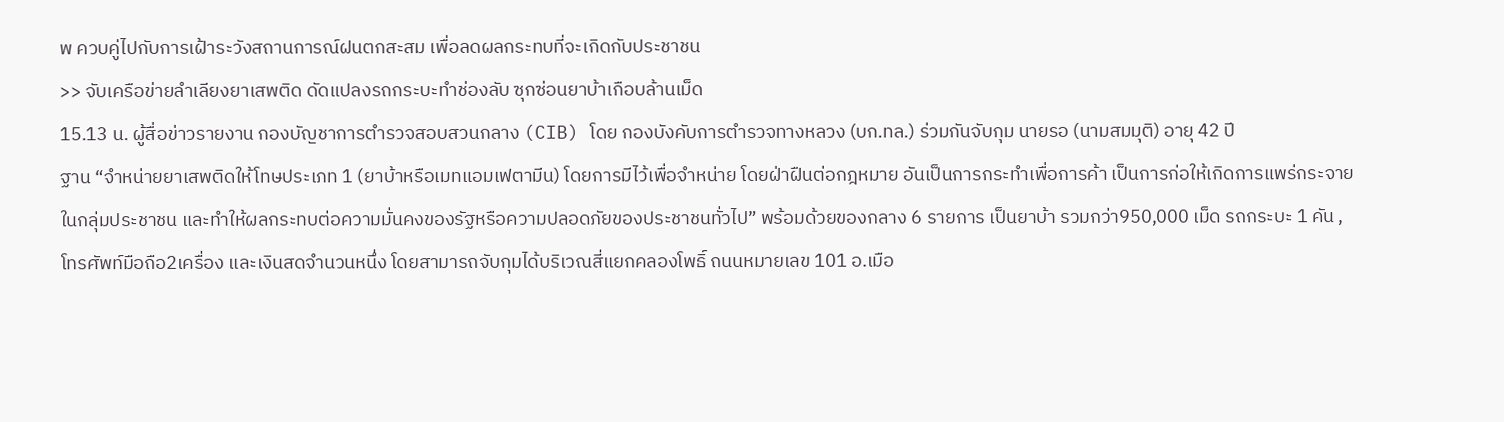พ ควบคู่ไปกับการเฝ้าระวังสถานการณ์ฝนตกสะสม เพื่อลดผลกระทบที่จะเกิดกับประชาชน
>> จับเครือข่ายลำเลียงยาเสพติด ดัดแปลงรถกระบะทำช่องลับ ซุกซ่อนยาบ้าเกือบล้านเม็ด
15.13 น. ผู้สื่อข่าวรายงาน กองบัญชาการตำรวจสอบสวนกลาง (CIB) โดย กองบังคับการตำรวจทางหลวง (บก.ทล.) ร่วมกันจับกุม นายรอ (นามสมมุติ) อายุ 42 ปี
ฐาน “จำหน่ายยาเสพติดให้โทษประเภท 1 (ยาบ้าหรือเมทแอมเฟตามีน) โดยการมีไว้เพื่อจำหน่าย โดยฝ่าฝืนต่อกฎหมาย อันเป็นการกระทำเพื่อการค้า เป็นการก่อให้เกิดการแพร่กระจายในกลุ่มประชาชน และทำให้ผลกระทบต่อความมั่นคงของรัฐหรือความปลอดภัยของประชาชนทั่วไป” พร้อมด้วยของกลาง 6 รายการ เป็นยาบ้า รวมกว่า950,000 เม็ด รถกระบะ 1 คัน ,โทรศัพท์มือถือ2เครื่อง และเงินสดจำนวนหนึ่ง โดยสามารถจับกุมได้บริเวณสี่แยกคลองโพธิ์ ถนนหมายเลข 101 อ.เมือ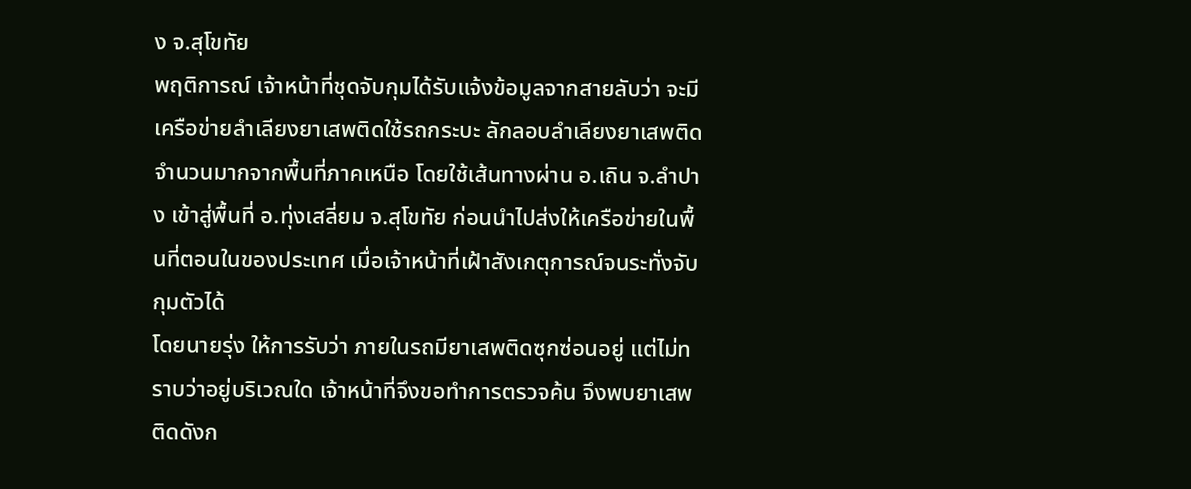ง จ.สุโขทัย
พฤติการณ์ เจ้าหน้าที่ชุดจับกุมได้รับแจ้งข้อมูลจากสายลับว่า จะมีเครือข่ายลำเลียงยาเสพติดใช้รถกระบะ ลักลอบลำเลียงยาเสพติดจำนวนมากจากพื้นที่ภาคเหนือ โดยใช้เส้นทางผ่าน อ.เถิน จ.ลำปาง เข้าสู่พื้นที่ อ.ทุ่งเสลี่ยม จ.สุโขทัย ก่อนนำไปส่งให้เครือข่ายในพื้นที่ตอนในของประเทศ เมื่อเจ้าหน้าที่เฝ้าสังเกตุการณ์จนระทั่งจับกุมตัวได้
โดยนายรุ่ง ให้การรับว่า ภายในรถมียาเสพติดซุกซ่อนอยู่ แต่ไม่ทราบว่าอยู่บริเวณใด เจ้าหน้าที่จึงขอทำการตรวจค้น จึงพบยาเสพติดดังก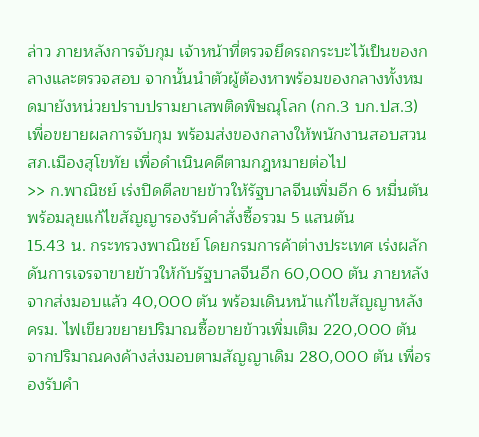ล่าว ภายหลังการจับกุม เจ้าหน้าที่ตรวจยึดรถกระบะไว้เป็นของกลางและตรวจสอบ จากนั้นนำตัวผู้ต้องหาพร้อมของกลางทั้งหมดมายังหน่วยปราบปรามยาเสพติดพิษณุโลก (กก.3 บก.ปส.3) เพื่อขยายผลการจับกุม พร้อมส่งของกลางให้พนักงานสอบสวน สภ.เมืองสุโขทัย เพื่อดำเนินคดีตามกฎหมายต่อไป
>> ก.พาณิชย์ เร่งปิดดีลขายข้าวให้รัฐบาลจีนเพิ่มอีก 6 หมื่นตัน พร้อมลุยแก้ไขสัญญารองรับคำสั่งซื้อรวม 5 แสนตัน
15.43 น. กระทรวงพาณิชย์ โดยกรมการค้าต่างประเทศ เร่งผลักดันการเจรจาขายข้าวให้กับรัฐบาลจีนอีก 60,000 ตัน ภายหลังจากส่งมอบแล้ว 40,000 ตัน พร้อมเดินหน้าแก้ไขสัญญาหลัง ครม. ไฟเขียวขยายปริมาณซื้อขายข้าวเพิ่มเติม 220,000 ตัน จากปริมาณคงค้างส่งมอบตามสัญญาเดิม 280,000 ตัน เพื่อรองรับคำ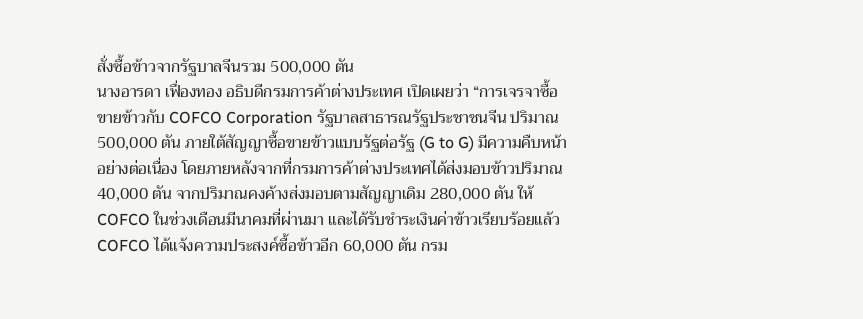สั่งซื้อข้าวจากรัฐบาลจีนรวม 500,000 ตัน
นางอารดา เฟื่องทอง อธิบดีกรมการค้าต่างประเทศ เปิดเผยว่า “การเจรจาซื้อขายข้าวกับ COFCO Corporation รัฐบาลสาธารณรัฐประชาชนจีน ปริมาณ 500,000 ตัน ภายใต้สัญญาซื้อขายข้าวแบบรัฐต่อรัฐ (G to G) มีความคืบหน้าอย่างต่อเนื่อง โดยภายหลังจากที่กรมการค้าต่างประเทศได้ส่งมอบข้าวปริมาณ 40,000 ตัน จากปริมาณคงค้างส่งมอบตามสัญญาเดิม 280,000 ตัน ให้ COFCO ในช่วงเดือนมีนาคมที่ผ่านมา และได้รับชำระเงินค่าข้าวเรียบร้อยแล้ว COFCO ได้แจ้งความประสงค์ซื้อข้าวอีก 60,000 ตัน กรม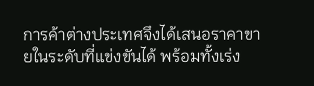การค้าต่างประเทศจึงได้เสนอราคาขายในระดับที่แข่งขันได้ พร้อมทั้งเร่ง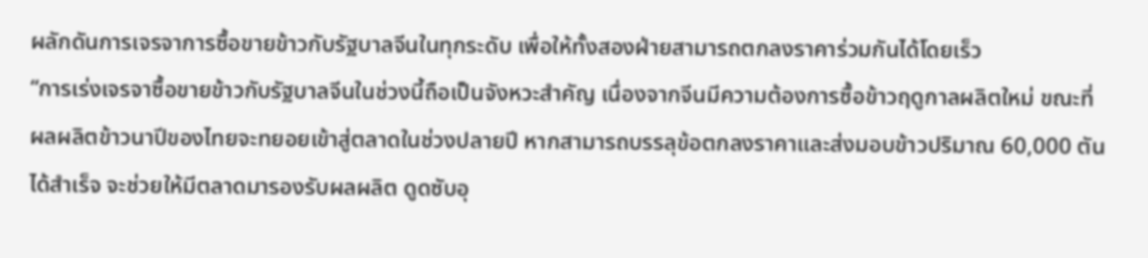ผลักดันการเจรจาการซื้อขายข้าวกับรัฐบาลจีนในทุกระดับ เพื่อให้ทั้งสองฝ่ายสามารถตกลงราคาร่วมกันได้โดยเร็ว
“การเร่งเจรจาซื้อขายข้าวกับรัฐบาลจีนในช่วงนี้ถือเป็นจังหวะสำคัญ เนื่องจากจีนมีความต้องการซื้อข้าวฤดูกาลผลิตใหม่ ขณะที่ผลผลิตข้าวนาปีของไทยจะทยอยเข้าสู่ตลาดในช่วงปลายปี หากสามารถบรรลุข้อตกลงราคาและส่งมอบข้าวปริมาณ 60,000 ตันได้สำเร็จ จะช่วยให้มีตลาดมารองรับผลผลิต ดูดซับอุ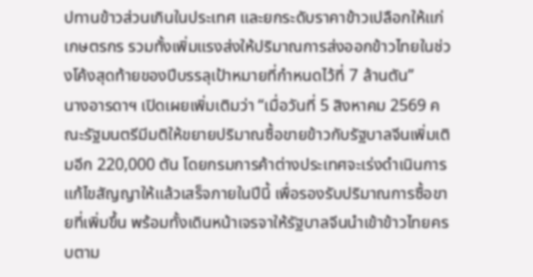ปทานข้าวส่วนเกินในประเทศ และยกระดับราคาข้าวเปลือกให้แก่เกษตรกร รวมทั้งเพิ่มแรงส่งให้ปริมาณการส่งออกข้าวไทยในช่วงโค้งสุดท้ายของปีบรรลุเป้าหมายที่กำหนดไว้ที่ 7 ล้านตัน”
นางอารดาฯ เปิดเผยเพิ่มเติมว่า “เมื่อวันที่ 5 สิงหาคม 2569 คณะรัฐมนตรีมีมติให้ขยายปริมาณซื้อขายข้าวกับรัฐบาลจีนเพิ่มเติมอีก 220,000 ตัน โดยกรมการค้าต่างประเทศจะเร่งดำเนินการแก้ไขสัญญาให้แล้วเสร็จภายในปีนี้ เพื่อรองรับปริมาณการซื้อขายที่เพิ่มขึ้น พร้อมทั้งเดินหน้าเจรจาให้รัฐบาลจีนนำเข้าข้าวไทยครบตาม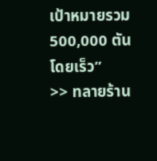เป้าหมายรวม 500,000 ตัน โดยเร็ว”
>> ทลายร้าน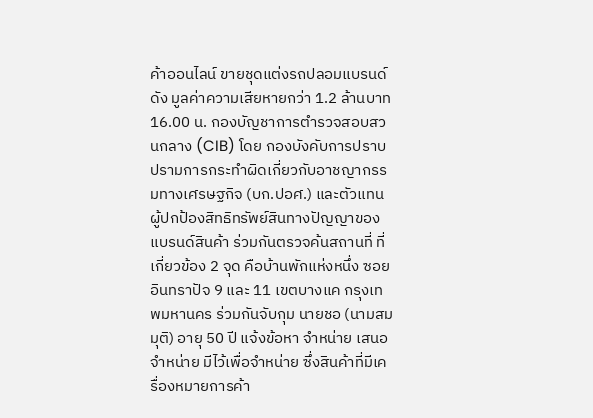ค้าออนไลน์ ขายชุดแต่งรถปลอมแบรนด์ดัง มูลค่าความเสียหายกว่า 1.2 ล้านบาท
16.00 น. กองบัญชาการตำรวจสอบสวนกลาง (CIB) โดย กองบังคับการปราบปรามการกระทำผิดเกี่ยวกับอาชญากรรมทางเศรษฐกิจ (บก.ปอศ.) และตัวแทนผู้ปกป้องสิทธิทรัพย์สินทางปัญญาของแบรนด์สินค้า ร่วมกันตรวจค้นสถานที่ ที่เกี่ยวข้อง 2 จุด คือบ้านพักแห่งหนึ่ง ซอยอินทราปัจ 9 และ 11 เขตบางแค กรุงเทพมหานคร ร่วมกันจับกุม นายชอ (นามสมมุติ) อายุ 50 ปี แจ้งข้อหา จำหน่าย เสนอจำหน่าย มีไว้เพื่อจำหน่าย ซึ่งสินค้าที่มีเครื่องหมายการค้า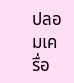ปลอมเครื่อ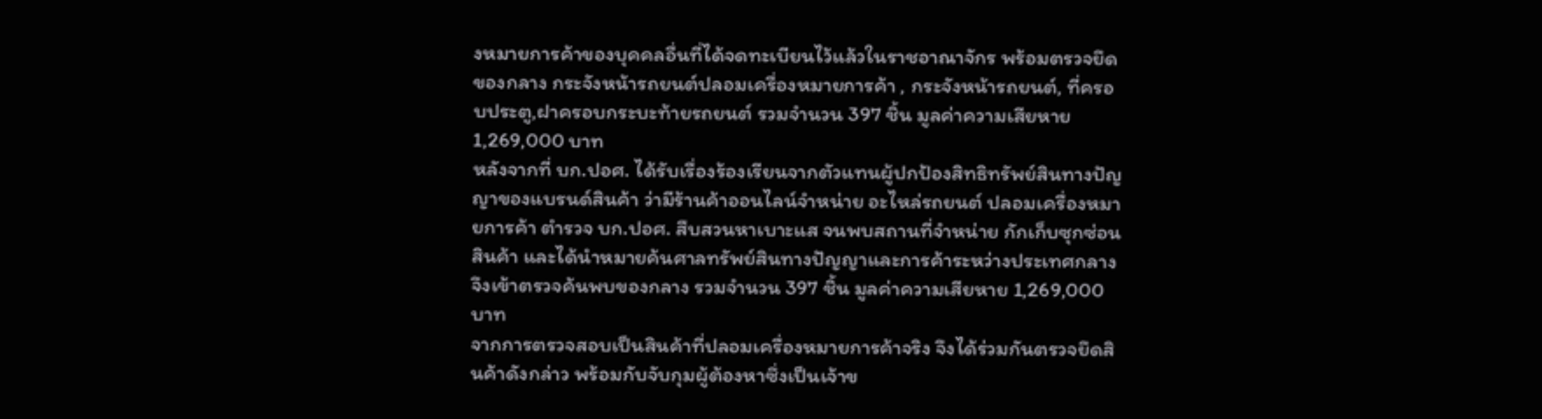งหมายการค้าของบุคคลอื่นที่ได้จดทะเบียนไว้แล้วในราชอาณาจักร พร้อมตรวจยึดของกลาง กระจังหน้ารถยนต์ปลอมเครื่องหมายการค้า , กระจังหน้ารถยนต์, ที่ครอบประตู,ฝาครอบกระบะท้ายรถยนต์ รวมจำนวน 397 ชิ้น มูลค่าความเสียหาย 1,269,000 บาท
หลังจากที่ บก.ปอศ. ได้รับเรื่องร้องเรียนจากตัวแทนผู้ปกป้องสิทธิทรัพย์สินทางปัญญาของแบรนด์สินค้า ว่ามีร้านค้าออนไลน์จำหน่าย อะไหล่รถยนต์ ปลอมเครื่องหมายการค้า ตำรวจ บก.ปอศ. สืบสวนหาเบาะแส จนพบสถานที่จำหน่าย กักเก็บซุกซ่อนสินค้า และได้นำหมายค้นศาลทรัพย์สินทางปัญญาและการค้าระหว่างประเทศกลาง จึงเข้าตรวจค้นพบของกลาง รวมจำนวน 397 ชิ้น มูลค่าความเสียหาย 1,269,000 บาท
จากการตรวจสอบเป็นสินค้าที่ปลอมเครื่องหมายการค้าจริง จึงได้ร่วมกันตรวจยึดสินค้าดังกล่าว พร้อมกับจับกุมผู้ต้องหาซึ่งเป็นเจ้าข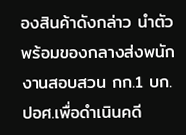องสินค้าดังกล่าว นำตัวพร้อมของกลางส่งพนักงานสอบสวน กก.1 บก.ปอศ.เพื่อดำเนินคดี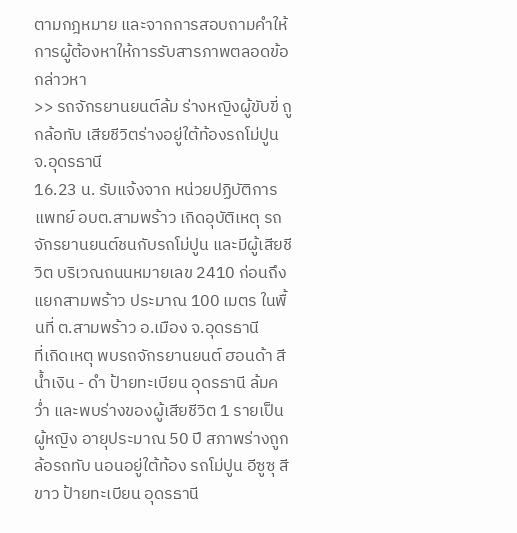ตามกฎหมาย และจากการสอบถามคำให้การผู้ต้องหาให้การรับสารภาพตลอดข้อกล่าวหา
>> รถจักรยานยนต์ล้ม ร่างหญิงผู้ขับขี่ ถูกล้อทับ เสียชีวิตร่างอยู่ใต้ท้องรถโม่ปูน จ.อุดรธานี
16.23 น. รับแจ้งจาก หน่วยปฏิบัติการแพทย์ อบต.สามพร้าว เกิดอุบัติเหตุ รถจักรยานยนต์ชนกับรถโม่ปูน และมีผู้เสียชีวิต บริเวณถนนหมายเลข 2410 ก่อนถึงแยกสามพร้าว ประมาณ 100 เมตร ในพื้นที่ ต.สามพร้าว อ.เมือง จ.อุดรธานี
ที่เกิดเหตุ พบรถจักรยานยนต์ ฮอนด้า สีน้ำเงิน - ดำ ป้ายทะเบียน อุดรธานี ล้มคว่ำ และพบร่างของผู้เสียชีวิต 1 รายเป็นผู้หญิง อายุประมาณ 50 ปี สภาพร่างถูกล้อรถทับ นอนอยู่ใต้ท้อง รถโม่ปูน อีซูซุ สีขาว ป้ายทะเบียน อุดรธานี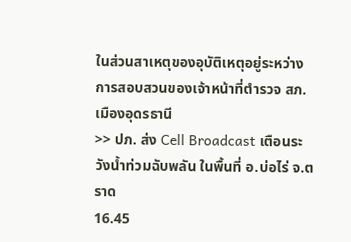ในส่วนสาเหตุของอุบัติเหตุอยู่ระหว่างการสอบสวนของเจ้าหน้าที่ตำรวจ สภ.เมืองอุดรธานี
>> ปภ. ส่ง Cell Broadcast เตือนระวังน้ำท่วมฉับพลัน ในพื้นที่ อ.บ่อไร่ จ.ตราด
16.45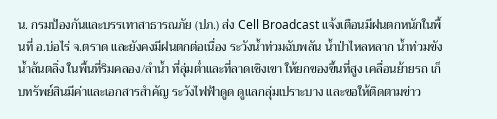น. กรมป้องกันและบรรเทาสาธารณภัย (ปภ.) ส่ง Cell Broadcast แจ้งเตือนมีฝนตกหนักในพื้นที่ อ.บ่อไร่ จ.ตราด และยังคงมีฝนตกต่อเนื่อง ระวังน้ำท่วมฉับพลัน น้ำป่าไหลหลาก น้ำท่วมขัง น้ำล้นตลิ่ง ในพื้นที่ริมคลอง/ลำน้ำ ที่ลุ่มต่ำและที่ลาดเชิงเขา ให้ยกของขึ้นที่สูง เคลื่อนย้ายรถ เก็บทรัพย์สินมีค่าและเอกสารสำคัญ ระวังไฟฟ้าดูด ดูแลกลุ่มเปราะบาง และขอให้ติดตามข่าว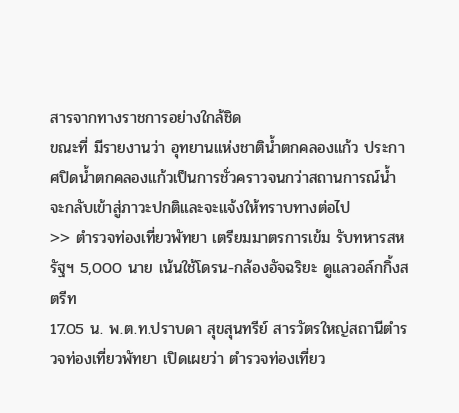สารจากทางราชการอย่างใกล้ชิด
ขณะที่ มีรายงานว่า อุทยานแห่งชาติน้ำตกคลองแก้ว ประกาศปิดน้ำตกคลองแก้วเป็นการชั่วคราวจนกว่าสถานการณ์น้ำจะกลับเข้าสู่ภาวะปกติและจะแจ้งให้ทราบทางต่อไป
>> ตำรวจท่องเที่ยวพัทยา เตรียมมาตรการเข้ม รับทหารสหรัฐฯ 5,000 นาย เน้นใช้โดรน-กล้องอัจฉริยะ ดูแลวอล์กกิ้งสตรีท
17.05 น. พ.ต.ท.ปราบดา สุขสุนทรีย์ สารวัตรใหญ่สถานีตำรวจท่องเที่ยวพัทยา เปิดเผยว่า ตำรวจท่องเที่ยว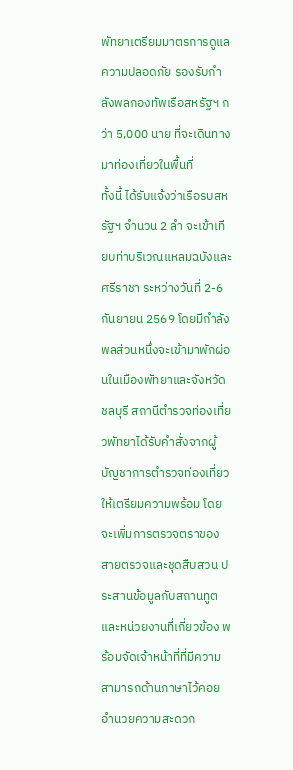พัทยาเตรียมมาตรการดูแลความปลอดภัย รองรับกำลังพลกองทัพเรือสหรัฐฯ กว่า 5,000 นาย ที่จะเดินทางมาท่องเที่ยวในพื้นที่
ทั้งนี้ ได้รับแจ้งว่าเรือรบสหรัฐฯ จำนวน 2 ลำ จะเข้าเทียบท่าบริเวณแหลมฉบังและศรีราชา ระหว่างวันที่ 2-6 กันยายน 2569 โดยมีกำลังพลส่วนหนึ่งจะเข้ามาพักผ่อนในเมืองพัทยาและจังหวัดชลบุรี สถานีตำรวจท่องเที่ยวพัทยาได้รับคำสั่งจากผู้บัญชาการตำรวจท่องเที่ยวให้เตรียมความพร้อม โดยจะเพิ่มการตรวจตราของสายตรวจและชุดสืบสวน ประสานข้อมูลกับสถานทูตและหน่วยงานที่เกี่ยวข้อง พร้อมจัดเจ้าหน้าที่ที่มีความสามารถด้านภาษาไว้คอยอำนวยความสะดวก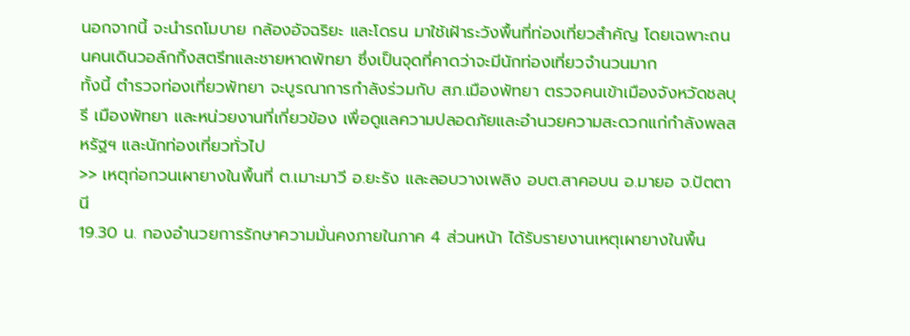นอกจากนี้ จะนำรถโมบาย กล้องอัจฉริยะ และโดรน มาใช้เฝ้าระวังพื้นที่ท่องเที่ยวสำคัญ โดยเฉพาะถนนคนเดินวอล์กกิ้งสตรีทและชายหาดพัทยา ซึ่งเป็นจุดที่คาดว่าจะมีนักท่องเที่ยวจำนวนมาก
ทั้งนี้ ตำรวจท่องเที่ยวพัทยา จะบูรณาการกำลังร่วมกับ สภ.เมืองพัทยา ตรวจคนเข้าเมืองจังหวัดชลบุรี เมืองพัทยา และหน่วยงานที่เกี่ยวข้อง เพื่อดูแลความปลอดภัยและอำนวยความสะดวกแก่กำลังพลสหรัฐฯ และนักท่องเที่ยวทั่วไป
>> เหตุก่อกวนเผายางในพื้นที่ ต.เมาะมาวี อ.ยะรัง และลอบวางเพลิง อบต.สาคอบน อ.มายอ จ.ปัตตานี
19.30 น. กองอำนวยการรักษาความมั่นคงภายในภาค 4 ส่วนหน้า ได้รับรายงานเหตุเผายางในพื้น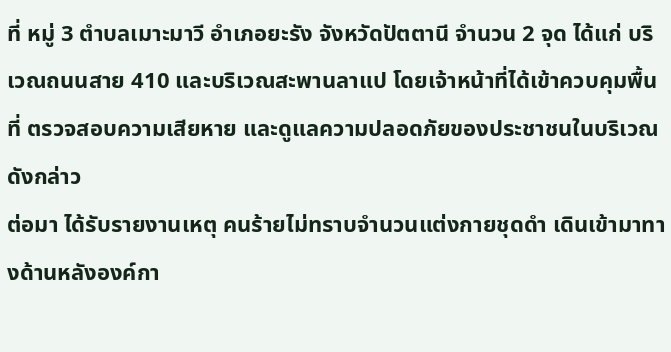ที่ หมู่ 3 ตำบลเมาะมาวี อำเภอยะรัง จังหวัดปัตตานี จำนวน 2 จุด ได้แก่ บริเวณถนนสาย 410 และบริเวณสะพานลาแป โดยเจ้าหน้าที่ได้เข้าควบคุมพื้นที่ ตรวจสอบความเสียหาย และดูแลความปลอดภัยของประชาชนในบริเวณดังกล่าว
ต่อมา ได้รับรายงานเหตุ คนร้ายไม่ทราบจำนวนแต่งกายชุดดำ เดินเข้ามาทางด้านหลังองค์กา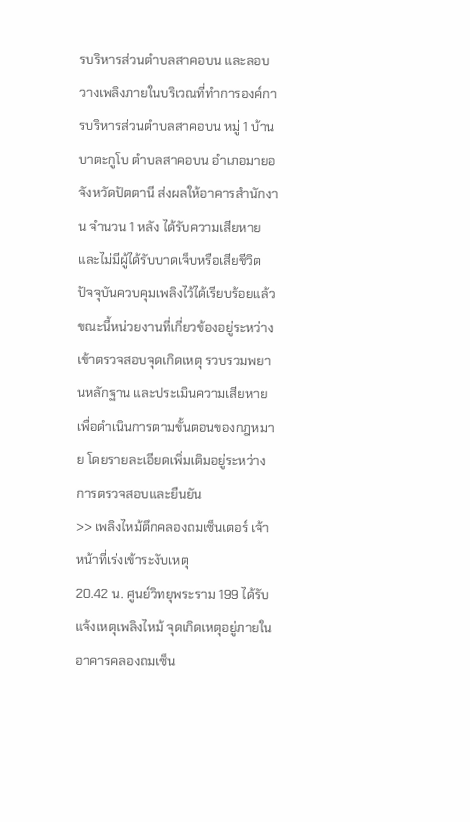รบริหารส่วนตำบลสาคอบน และลอบวางเพลิงภายในบริเวณที่ทำการองค์การบริหารส่วนตำบลสาคอบน หมู่ 1 บ้านบาตะกูโบ ตำบลสาคอบน อำเภอมายอ จังหวัดปัตตานี ส่งผลให้อาคารสำนักงาน จำนวน 1 หลัง ได้รับความเสียหาย และไม่มีผู้ได้รับบาดเจ็บหรือเสียชีวิต ปัจจุบันควบคุมเพลิงไว้ได้เรียบร้อยแล้ว
ขณะนี้หน่วยงานที่เกี่ยวข้องอยู่ระหว่างเข้าตรวจสอบจุดเกิดเหตุ รวบรวมพยานหลักฐาน และประเมินความเสียหาย เพื่อดำเนินการตามขั้นตอนของกฎหมาย โดยรายละเอียดเพิ่มเติมอยู่ระหว่างการตรวจสอบและยืนยัน
>> เพลิงไหม้ตึกคลองถมเซ็นเตอร์ เจ้าหน้าที่เร่งเข้าระงับเหตุ
20.42 น. ศูนย์วิทยุพระราม 199 ได้รับแจ้งเหตุเพลิงไหม้ จุดเกิดเหตุอยู่ภายในอาคารคลองถมเซ็น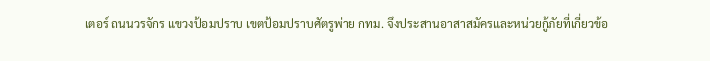เตอร์ ถนนวรจักร แขวงป้อมปราบ เขตป้อมปราบศัตรูพ่าย กทม. จึงประสานอาสาสมัครและหน่วยกู้ภัยที่เกี่ยวข้อ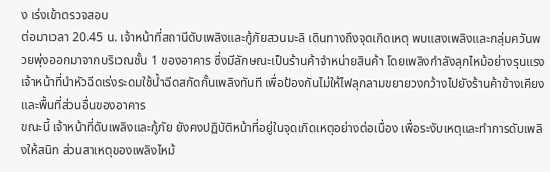ง เร่งเข้าตรวจสอบ
ต่อมาเวลา 20.45 น. เจ้าหน้าที่สถานีดับเพลิงและกู้ภัยสวนมะลิ เดินทางถึงจุดเกิดเหตุ พบแสงเพลิงและกลุ่มควันพวยพุ่งออกมาจากบริเวณชั้น 1 ของอาคาร ซึ่งมีลักษณะเป็นร้านค้าจำหน่ายสินค้า โดยเพลิงกำลังลุกไหม้อย่างรุนแรง เจ้าหน้าที่นำหัวฉีดเร่งระดมใช้น้ำฉีดสกัดกั้นเพลิงทันที เพื่อป้องกันไม่ให้ไฟลุกลามขยายวงกว้างไปยังร้านค้าข้างเคียง และพื้นที่ส่วนอื่นของอาคาร
ขณะนี้ เจ้าหน้าที่ดับเพลิงและกู้ภัย ยังคงปฏิบัติหน้าที่อยู่ในจุดเกิดเหตุอย่างต่อเนื่อง เพื่อระงับเหตุและทำการดับเพลิงให้สนิท ส่วนสาเหตุของเพลิงไหม้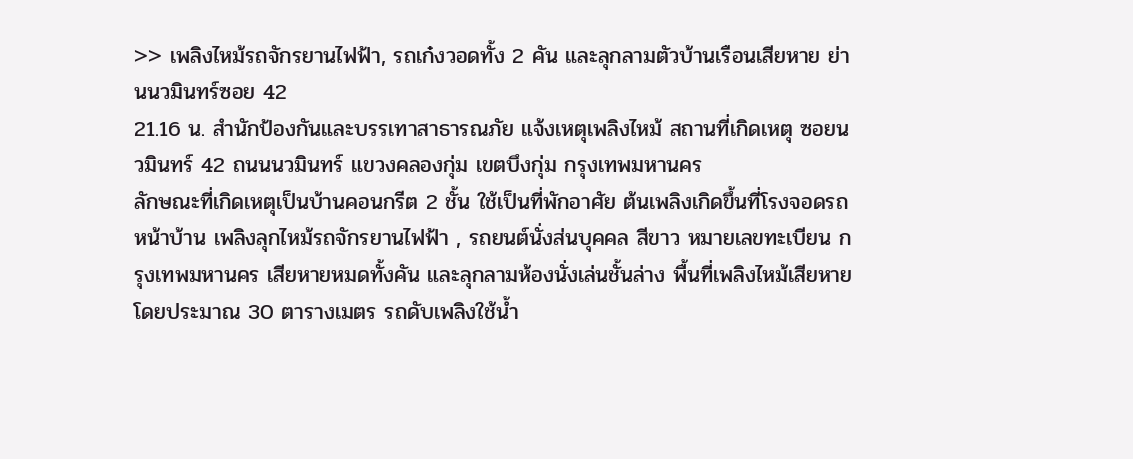>> เพลิงไหม้รถจักรยานไฟฟ้า, รถเก๋งวอดทั้ง 2 คัน และลุกลามตัวบ้านเรือนเสียหาย ย่านนวมินทร์ซอย 42
21.16 น. สำนักป้องกันและบรรเทาสาธารณภัย แจ้งเหตุเพลิงไหม้ สถานที่เกิดเหตุ ซอยนวมินทร์ 42 ถนนนวมินทร์ แขวงคลองกุ่ม เขตบึงกุ่ม กรุงเทพมหานคร
ลักษณะที่เกิดเหตุเป็นบ้านคอนกรีต 2 ชั้น ใช้เป็นที่พักอาศัย ต้นเพลิงเกิดขึ้นที่โรงจอดรถหน้าบ้าน เพลิงลุกไหม้รถจักรยานไฟฟ้า , รถยนต์นั่งส่นบุคคล สีขาว หมายเลขทะเบียน กรุงเทพมหานคร เสียหายหมดทั้งคัน และลุกลามห้องนั่งเล่นชั้นล่าง พื้นที่เพลิงไหม้เสียหายโดยประมาณ 30 ตารางเมตร รถดับเพลิงใช้น้ำ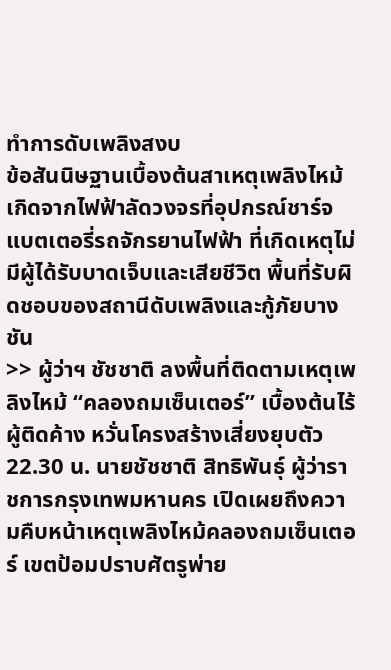ทำการดับเพลิงสงบ
ข้อสันนิษฐานเบื้องต้นสาเหตุเพลิงไหม้เกิดจากไฟฟ้าลัดวงจรที่อุปกรณ์ชาร์จแบตเตอรี่รถจักรยานไฟฟ้า ที่เกิดเหตุไม่มีผู้ได้รับบาดเจ็บและเสียชีวิต พื้นที่รับผิดชอบของสถานีดับเพลิงและกู้ภัยบางชัน
>> ผู้ว่าฯ ชัชชาติ ลงพื้นที่ติดตามเหตุเพลิงไหม้ “คลองถมเซ็นเตอร์” เบื้องต้นไร้ผู้ติดค้าง หวั่นโครงสร้างเสี่ยงยุบตัว
22.30 น. นายชัชชาติ สิทธิพันธุ์ ผู้ว่าราชการกรุงเทพมหานคร เปิดเผยถึงความคืบหน้าเหตุเพลิงไหม้คลองถมเซ็นเตอร์ เขตป้อมปราบศัตรูพ่าย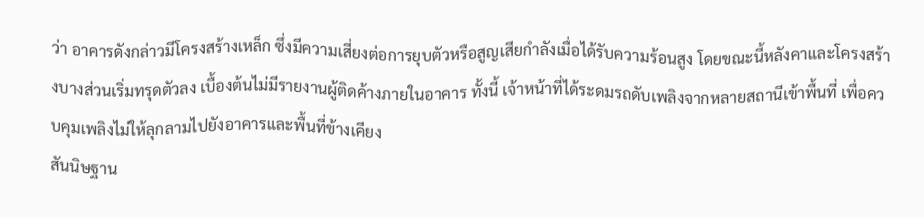ว่า อาคารดังกล่าวมีโครงสร้างเหล็ก ซึ่งมีความเสี่ยงต่อการยุบตัวหรือสูญเสียกำลังเมื่อได้รับความร้อนสูง โดยขณะนี้หลังคาและโครงสร้างบางส่วนเริ่มทรุดตัวลง เบื้องต้นไม่มีรายงานผู้ติดค้างภายในอาคาร ทั้งนี้ เจ้าหน้าที่ได้ระดมรถดับเพลิงจากหลายสถานีเข้าพื้นที่ เพื่อควบคุมเพลิงไม่ให้ลุกลามไปยังอาคารและพื้นที่ข้างเคียง
สันนิษฐาน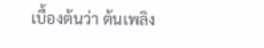เบื้องต้นว่า ต้นเพลิง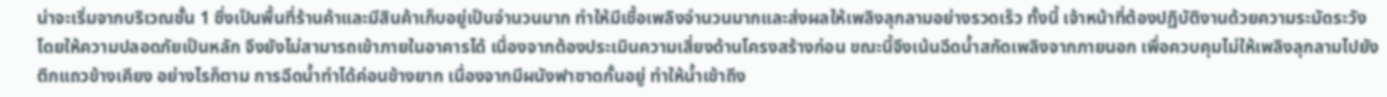น่าจะเริ่มจากบริเวณชั้น 1 ซึ่งเป็นพื้นที่ร้านค้าและมีสินค้าเก็บอยู่เป็นจำนวนมาก ทำให้มีเชื้อเพลิงจำนวนมากและส่งผลให้เพลิงลุกลามอย่างรวดเร็ว ทั้งนี้ เจ้าหน้าที่ต้องปฏิบัติงานด้วยความระมัดระวัง โดยให้ความปลอดภัยเป็นหลัก จึงยังไม่สามารถเข้าภายในอาคารได้ เนื่องจากต้องประเมินความเสี่ยงด้านโครงสร้างก่อน ขณะนี้จึงเน้นฉีดน้ำสกัดเพลิงจากภายนอก เพื่อควบคุมไม่ให้เพลิงลุกลามไปยังตึกแถวข้างเคียง อย่างไรก็ตาม การฉีดน้ำทำได้ค่อนข้างยาก เนื่องจากมีผนังฟาซาดกั้นอยู่ ทำให้น้ำเข้าถึง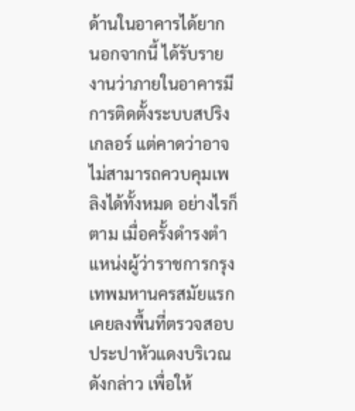ด้านในอาคารได้ยาก
นอกจากนี้ ได้รับรายงานว่าภายในอาคารมีการติดตั้งระบบสปริงเกลอร์ แต่คาดว่าอาจไม่สามารถควบคุมเพลิงได้ทั้งหมด อย่างไรก็ตาม เมื่อครั้งดำรงตำแหน่งผู้ว่าราชการกรุงเทพมหานครสมัยแรก เคยลงพื้นที่ตรวจสอบประปาหัวแดงบริเวณดังกล่าว เพื่อให้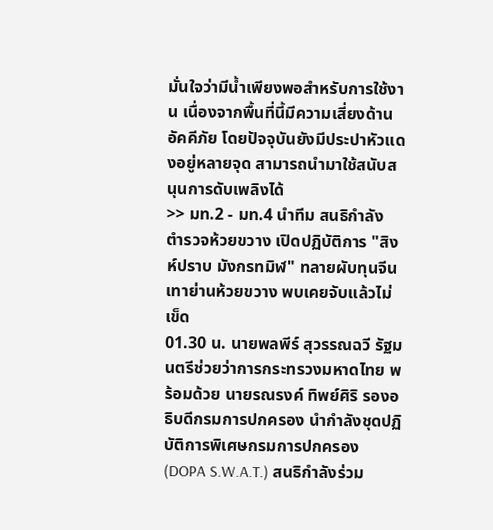มั่นใจว่ามีน้ำเพียงพอสำหรับการใช้งาน เนื่องจากพื้นที่นี้มีความเสี่ยงด้านอัคคีภัย โดยปัจจุบันยังมีประปาหัวแดงอยู่หลายจุด สามารถนำมาใช้สนับสนุนการดับเพลิงได้
>> มท.2 - มท.4 นำทีม สนธิกำลัง ตำรวจห้วยขวาง เปิดปฏิบัติการ "สิงห์ปราบ มังกรทมิฬ" ทลายผับทุนจีนเทาย่านห้วยขวาง พบเคยจับแล้วไม่เข็ด
01.30 น. นายพลพีร์ สุวรรณฉวี รัฐมนตรีช่วยว่าการกระทรวงมหาดไทย พร้อมด้วย นายรณรงค์ ทิพย์ศิริ รองอธิบดีกรมการปกครอง นำกำลังชุดปฏิบัติการพิเศษกรมการปกครอง (DOPA S.W.A.T.) สนธิกำลังร่วม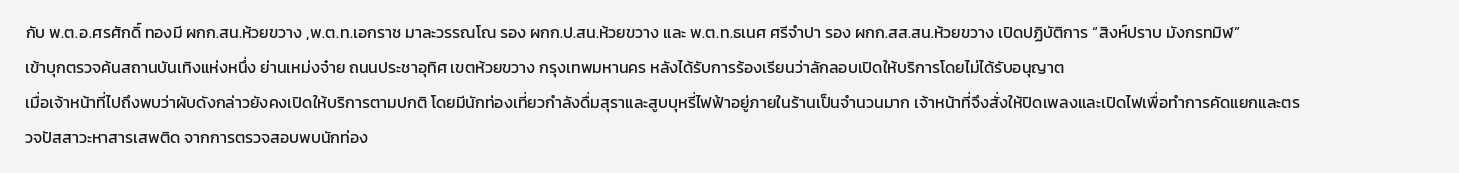กับ พ.ต.อ.ศรศักดิ์ ทองมี ผกก.สน.ห้วยขวาง ,พ.ต.ท.เอกราช มาละวรรณโณ รอง ผกก.ป.สน.ห้วยขวาง และ พ.ต.ท.ธเนศ ศรีจำปา รอง ผกก.สส.สน.ห้วยขวาง เปิดปฏิบัติการ “สิงห์ปราบ มังกรทมิฬ”
เข้าบุกตรวจค้นสถานบันเทิงแห่งหนึ่ง ย่านเหม่งจ๋าย ถนนประชาอุทิศ เขตห้วยขวาง กรุงเทพมหานคร หลังได้รับการร้องเรียนว่าลักลอบเปิดให้บริการโดยไม่ได้รับอนุญาต
เมื่อเจ้าหน้าที่ไปถึงพบว่าผับดังกล่าวยังคงเปิดให้บริการตามปกติ โดยมีนักท่องเที่ยวกำลังดื่มสุราและสูบบุหรี่ไฟฟ้าอยู่ภายในร้านเป็นจำนวนมาก เจ้าหน้าที่จึงสั่งให้ปิดเพลงและเปิดไฟเพื่อทำการคัดแยกและตรวจปัสสาวะหาสารเสพติด จากการตรวจสอบพบนักท่อง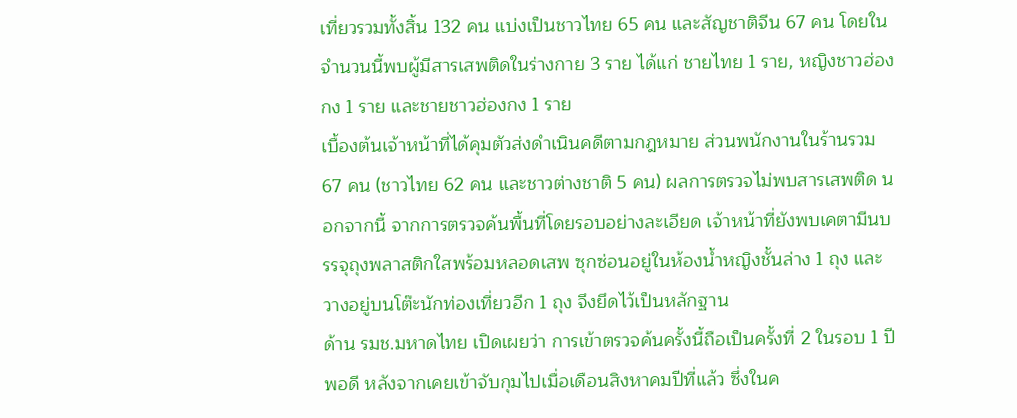เที่ยวรวมทั้งสิ้น 132 คน แบ่งเป็นชาวไทย 65 คน และสัญชาติจีน 67 คน โดยในจำนวนนี้พบผู้มีสารเสพติดในร่างกาย 3 ราย ได้แก่ ชายไทย 1 ราย, หญิงชาวฮ่องกง 1 ราย และชายชาวฮ่องกง 1 ราย
เบื้องต้นเจ้าหน้าที่ได้คุมตัวส่งดำเนินคดีตามกฎหมาย ส่วนพนักงานในร้านรวม 67 คน (ชาวไทย 62 คน และชาวต่างชาติ 5 คน) ผลการตรวจไม่พบสารเสพติด นอกจากนี้ จากการตรวจค้นพื้นที่โดยรอบอย่างละเอียด เจ้าหน้าที่ยังพบเคตามีนบรรจุถุงพลาสติกใสพร้อมหลอดเสพ ซุกซ่อนอยู่ในห้องน้ำหญิงชั้นล่าง 1 ถุง และวางอยู่บนโต๊ะนักท่องเที่ยวอีก 1 ถุง จึงยึดไว้เป็นหลักฐาน
ด้าน รมช.มหาดไทย เปิดเผยว่า การเข้าตรวจค้นครั้งนี้ถือเป็นครั้งที่ 2 ในรอบ 1 ปีพอดี หลังจากเคยเข้าจับกุมไปเมื่อเดือนสิงหาคมปีที่แล้ว ซึ่งในค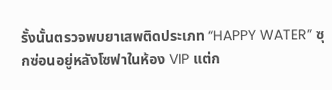รั้งนั้นตรวจพบยาเสพติดประเภท “HAPPY WATER” ซุกซ่อนอยู่หลังโซฟาในห้อง VIP แต่ก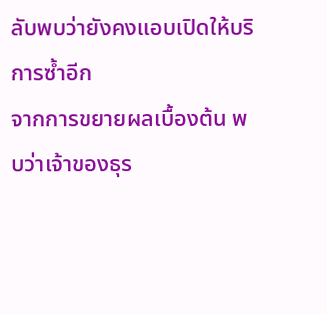ลับพบว่ายังคงแอบเปิดให้บริการซ้ำอีก
จากการขยายผลเบื้องต้น พบว่าเจ้าของธุร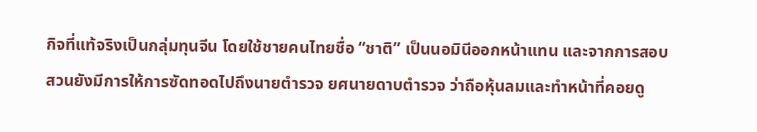กิจที่แท้จริงเป็นกลุ่มทุนจีน โดยใช้ชายคนไทยชื่อ “ชาติ” เป็นนอมินีออกหน้าแทน และจากการสอบสวนยังมีการให้การซัดทอดไปถึงนายตำรวจ ยศนายดาบตำรวจ ว่าถือหุ้นลมและทำหน้าที่คอยดู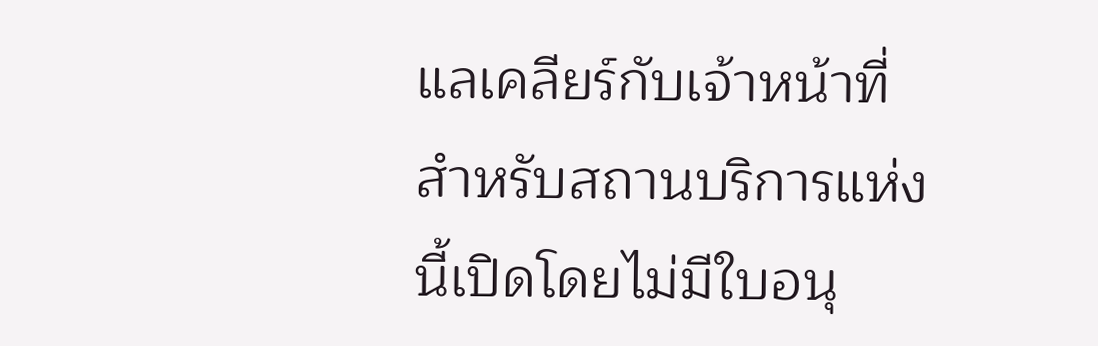แลเคลียร์กับเจ้าหน้าที่ สำหรับสถานบริการแห่งนี้เปิดโดยไม่มีใบอนุ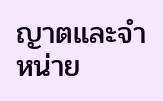ญาตและจำหน่าย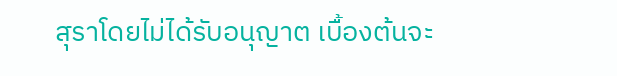สุราโดยไม่ได้รับอนุญาต เบื้องต้นจะ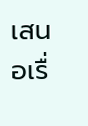เสนอเรื่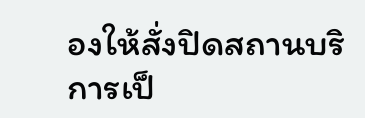องให้สั่งปิดสถานบริการเป็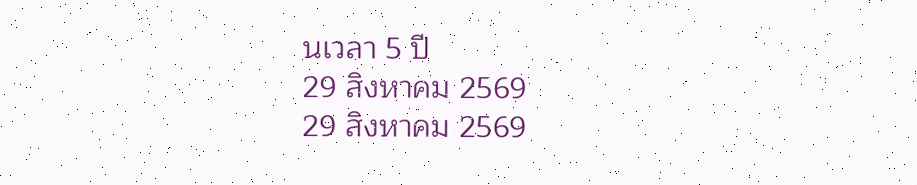นเวลา 5 ปี
29 สิงหาคม 2569
29 สิงหาคม 2569